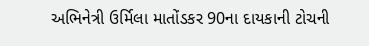અભિનેત્રી ઉર્મિલા માતોંડકર 90ના દાયકાની ટોચની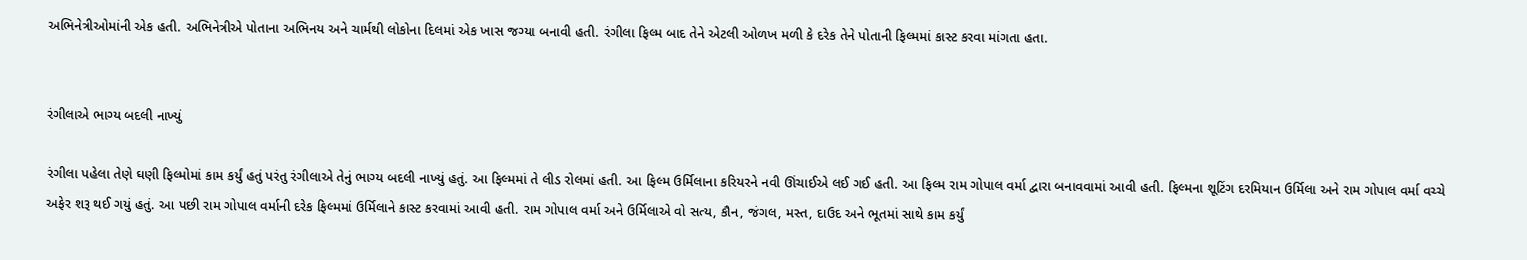અભિનેત્રીઓમાંની એક હતી. અભિનેત્રીએ પોતાના અભિનય અને ચાર્મથી લોકોના દિલમાં એક ખાસ જગ્યા બનાવી હતી. રંગીલા ફિલ્મ બાદ તેને એટલી ઓળખ મળી કે દરેક તેને પોતાની ફિલ્મમાં કાસ્ટ કરવા માંગતા હતા.


રંગીલાએ ભાગ્ય બદલી નાખ્યું

રંગીલા પહેલા તેણે ઘણી ફિલ્મોમાં કામ કર્યું હતું પરંતુ રંગીલાએ તેનું ભાગ્ય બદલી નાખ્યું હતું. આ ફિલ્મમાં તે લીડ રોલમાં હતી. આ ફિલ્મ ઉર્મિલાના કરિયરને નવી ઊંચાઈએ લઈ ગઈ હતી. આ ફિલ્મ રામ ગોપાલ વર્મા દ્વારા બનાવવામાં આવી હતી. ફિલ્મના શૂટિંગ દરમિયાન ઉર્મિલા અને રામ ગોપાલ વર્મા વચ્ચે અફેર શરૂ થઈ ગયું હતું. આ પછી રામ ગોપાલ વર્માની દરેક ફિલ્મમાં ઉર્મિલાને કાસ્ટ કરવામાં આવી હતી. રામ ગોપાલ વર્મા અને ઉર્મિલાએ વો સત્ય, કૌન, જંગલ, મસ્ત, દાઉદ અને ભૂતમાં સાથે કામ કર્યું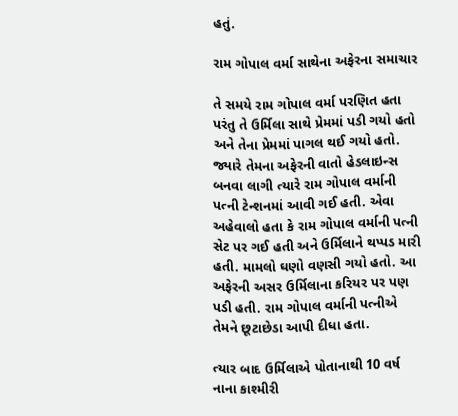હતું.

રામ ગોપાલ વર્મા સાથેના અફેરના સમાચાર

તે સમયે રામ ગોપાલ વર્મા પરણિત હતા પરંતુ તે ઉર્મિલા સાથે પ્રેમમાં પડી ગયો હતો અને તેના પ્રેમમાં પાગલ થઈ ગયો હતો. જ્યારે તેમના અફેરની વાતો હેડલાઇન્સ બનવા લાગી ત્યારે રામ ગોપાલ વર્માની પત્ની ટેન્શનમાં આવી ગઈ હતી. એવા અહેવાલો હતા કે રામ ગોપાલ વર્માની પત્ની સેટ પર ગઈ હતી અને ઉર્મિલાને થપ્પડ મારી હતી. મામલો ઘણો વણસી ગયો હતો. આ અફેરની અસર ઉર્મિલાના કરિયર પર પણ પડી હતી. રામ ગોપાલ વર્માની પત્નીએ તેમને છૂટાછેડા આપી દીધા હતા.

ત્યાર બાદ ઉર્મિલાએ પોતાનાથી 10 વર્ષ નાના કાશ્મીરી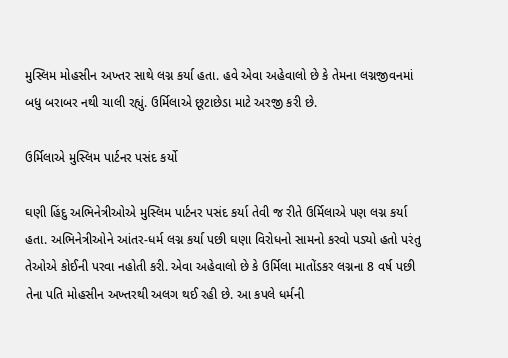મુસ્લિમ મોહસીન અખ્તર સાથે લગ્ન કર્યા હતા. હવે એવા અહેવાલો છે કે તેમના લગ્નજીવનમાં બધુ બરાબર નથી ચાલી રહ્યું. ઉર્મિલાએ છૂટાછેડા માટે અરજી કરી છે.

ઉર્મિલાએ મુસ્લિમ પાર્ટનર પસંદ કર્યો

ઘણી હિંદુ અભિનેત્રીઓએ મુસ્લિમ પાર્ટનર પસંદ કર્યા તેવી જ રીતે ઉર્મિલાએ પણ લગ્ન કર્યા હતા. અભિનેત્રીઓને આંતર-ધર્મ લગ્ન કર્યા પછી ઘણા વિરોધનો સામનો કરવો પડ્યો હતો પરંતુ તેઓએ કોઈની પરવા નહોતી કરી. એવા અહેવાલો છે કે ઉર્મિલા માતોંડકર લગ્નના 8 વર્ષ પછી તેના પતિ મોહસીન અખ્તરથી અલગ થઈ રહી છે. આ કપલે ધર્મની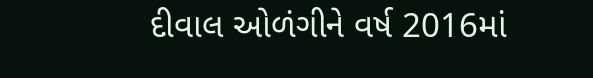દીવાલ ઓળંગીને વર્ષ 2016માં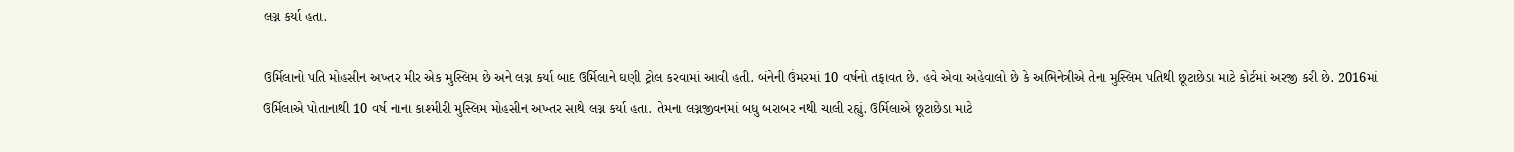લગ્ન કર્યા હતા.

ઉર્મિલાનો પતિ મોહસીન અખ્તર મીર એક મુસ્લિમ છે અને લગ્ન કર્યા બાદ ઉર્મિલાને ઘણી ટ્રોલ કરવામાં આવી હતી. બંનેની ઉંમરમાં 10 વર્ષનો તફાવત છે. હવે એવા અહેવાલો છે કે અભિનેત્રીએ તેના મુસ્લિમ પતિથી છૂટાછેડા માટે કોર્ટમાં અરજી કરી છે. 2016માં ઉર્મિલાએ પોતાનાથી 10 વર્ષ નાના કાશ્મીરી મુસ્લિમ મોહસીન અખ્તર સાથે લગ્ન કર્યા હતા. તેમના લગ્નજીવનમાં બધુ બરાબર નથી ચાલી રહ્યું. ઉર્મિલાએ છૂટાછેડા માટે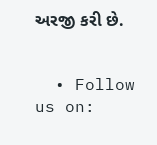અરજી કરી છે.


  • Follow us on: